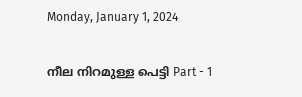Monday, January 1, 2024

നീല നിറമുള്ള പെട്ടി Part - 1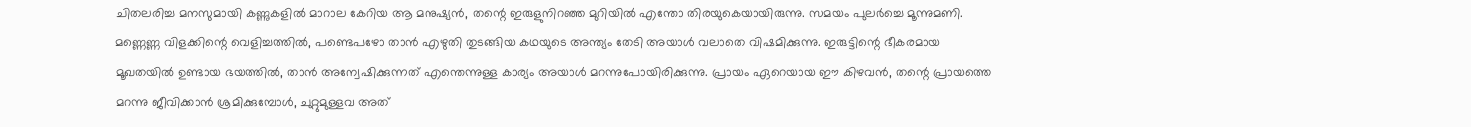ചിതലരിച്ച മനസുമായി കണ്ണുകളിൽ മാറാല കേറിയ ആ മനുഷ്യൻ, തന്റെ ഇരുളുനിറഞ്ഞ മുറിയിൽ എന്തോ തിരയുകെയായിരുന്നു. സമയം പുലർച്ചെ മൂന്നുമണി. മണ്ണെണ്ണ വിളക്കിന്റെ വെളിച്ചത്തിൽ, പണ്ടെപഴോ താൻ എഴുതി തുടങ്ങിയ കഥയുടെ അന്ത്യം തേടി അയാൾ വലാതെ വിഷമിക്കുന്നു. ഇരുട്ടിന്റെ ഭീകരമായ മൂഖതയിൽ ഉണ്ടായ ഭയത്തിൽ, താൻ അന്വേഷിക്കുന്നത് എന്തെന്നുള്ള കാര്യം അയാൾ മറന്നുപോയിരിക്കുന്നു. പ്രായം ഏറെയായ ഈ കിഴവൻ, തന്റെ പ്രായത്തെ മറന്നു ജീവിക്കാൻ ശ്രമിക്കുമ്പോൾ, ചുറ്റുമുള്ളവ അത്‌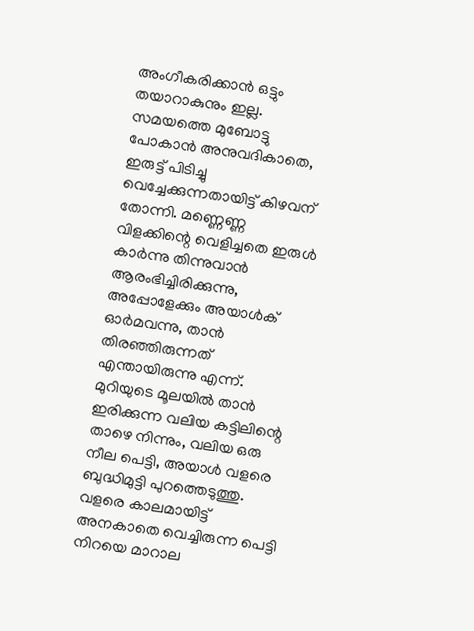അംഗീകരിക്കാൻ ഒട്ടും തയാറാകുനും ഇല്ല. സമയത്തെ മുബോട്ടു പോകാൻ അനുവദികാതെ, ഇരുട്ട് പിടിച്ചു വെച്ചേക്കുന്നതായിട്ട് കിഴവന് തോന്നി. മണ്ണെണ്ണ വിളക്കിന്റെ വെളിച്ചതെ ഇരുൾ കാർന്നു തിന്നുവാൻ ആരംഭിച്ചിരിക്കുന്നു, അപ്പോളേക്കും അയാൾക് ഓർമവന്നു, താൻ തിരഞ്ഞിരുന്നത് എന്തായിരുന്നു എന്ന്. മുറിയുടെ മൂലയിൽ താൻ ഇരിക്കുന്ന വലിയ കട്ടിലിന്റെ താഴെ നിന്നും, വലിയ ഒരു നീല പെട്ടി, അയാൾ വളരെ ബുദ്ധിമുട്ടി പുറത്തെടുത്തു. വളരെ കാലമായിട്ട് അനകാതെ വെച്ചിരുന്ന പെട്ടി നിറയെ മാറാല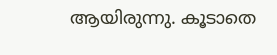ആയിരുന്നു. കൂടാതെ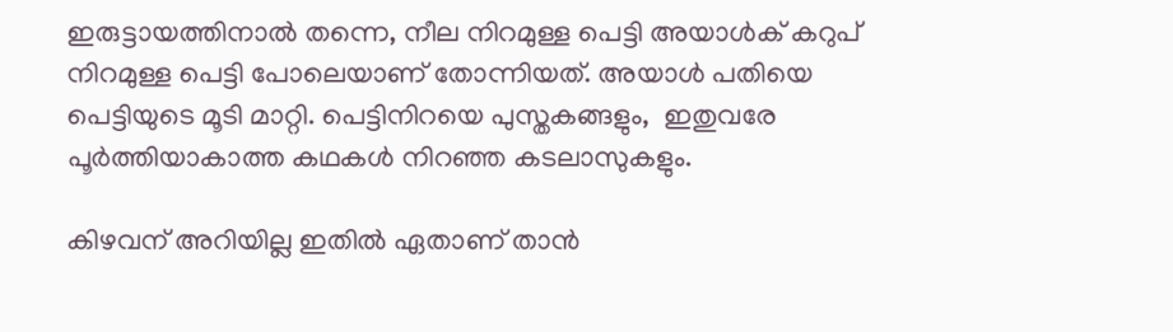ഇരുട്ടായത്തിനാൽ തന്നെ, നീല നിറമുള്ള പെട്ടി അയാൾക് കറുപ് നിറമുള്ള പെട്ടി പോലെയാണ് തോന്നിയത്. അയാൾ പതിയെ പെട്ടിയുടെ മൂടി മാറ്റി. പെട്ടിനിറയെ പുസ്തകങ്ങളും,  ഇതുവരേ പൂർത്തിയാകാത്ത കഥകൾ നിറഞ്ഞ കടലാസുകളും.

കിഴവന് അറിയില്ല ഇതിൽ ഏതാണ് താൻ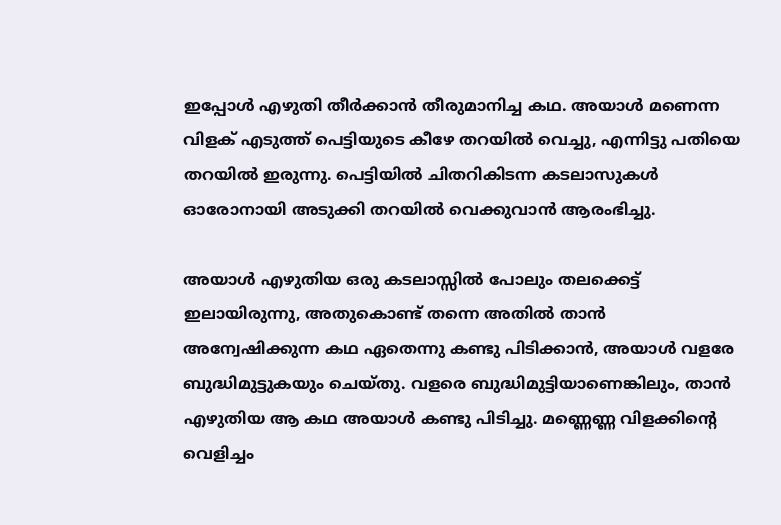ഇപ്പോൾ എഴുതി തീർക്കാൻ തീരുമാനിച്ച കഥ. അയാൾ മണെന്ന വിളക് എടുത്ത് പെട്ടിയുടെ കീഴേ തറയിൽ വെച്ചു, എന്നിട്ടു പതിയെ തറയിൽ ഇരുന്നു. പെട്ടിയിൽ ചിതറികിടന്ന കടലാസുകൾ ഓരോനായി അടുക്കി തറയിൽ വെക്കുവാൻ ആരംഭിച്ചു.

അയാൾ എഴുതിയ ഒരു കടലാസ്സിൽ പോലും തലക്കെട്ട് ഇലായിരുന്നു, അതുകൊണ്ട് തന്നെ അതിൽ താൻ അന്വേഷിക്കുന്ന കഥ ഏതെന്നു കണ്ടു പിടിക്കാൻ, അയാൾ വളരേ ബുദ്ധിമുട്ടുകയും ചെയ്തു. വളരെ ബുദ്ധിമുട്ടിയാണെങ്കിലും, താൻ എഴുതിയ ആ കഥ അയാൾ കണ്ടു പിടിച്ചു. മണ്ണെണ്ണ വിളക്കിന്റെ വെളിച്ചം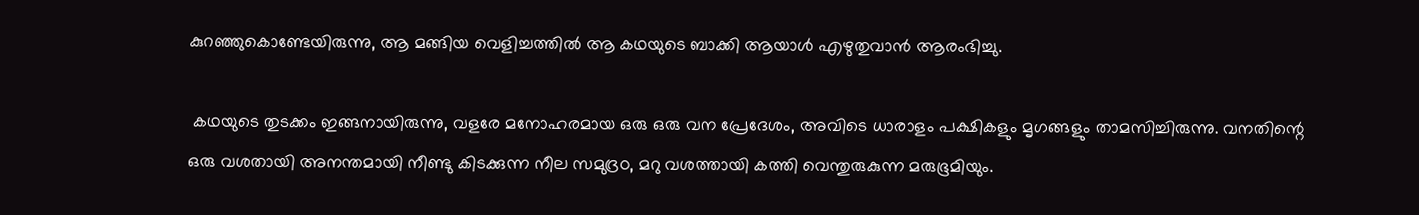കുറഞ്ഞുകൊണ്ടേയിരുന്നു, ആ മങ്ങിയ വെളിച്ചത്തിൽ ആ കഥയുടെ ബാക്കി ആയാൾ എഴുതുവാൻ ആരംഭിച്ചു.

 കഥയുടെ തുടക്കം ഇങ്ങനായിരുന്നു, വളരേ മനോഹരമായ ഒരു ഒരു വന പ്രേദേശം, അവിടെ ധാരാളം പക്ഷികളും മൃഗങ്ങളും താമസിച്ചിരുന്നു. വനതിന്റെ ഒരു വശതായി അനന്തമായി നീണ്ടു കിടക്കുന്ന നീല സമുദ്രo, മറു വശത്തായി കത്തി വെന്തുരുകുന്ന മരുഭൂമിയും.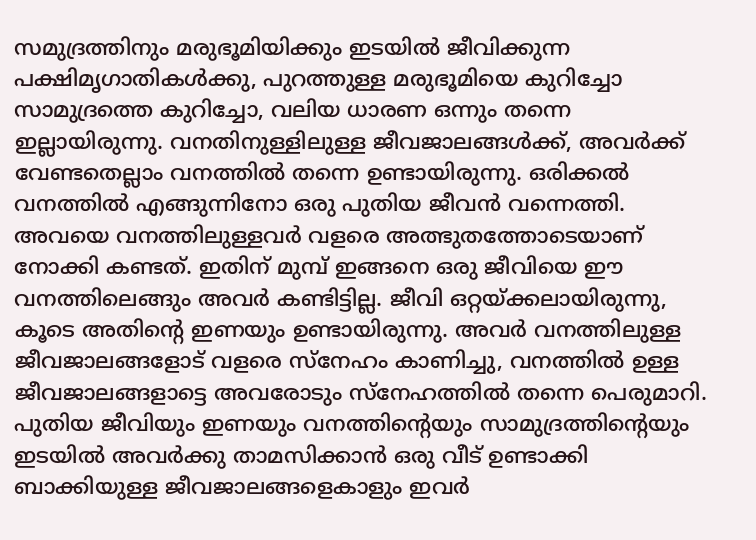സമുദ്രത്തിനും മരുഭൂമിയിക്കും ഇടയിൽ ജീവിക്കുന്ന പക്ഷിമൃഗാതികൾക്കു, പുറത്തുള്ള മരുഭൂമിയെ കുറിച്ചോ സാമുദ്രത്തെ കുറിച്ചോ, വലിയ ധാരണ ഒന്നും തന്നെ ഇല്ലായിരുന്നു. വനതിനുള്ളിലുള്ള ജീവജാലങ്ങൾക്ക്, അവർക്ക് വേണ്ടതെല്ലാം വനത്തിൽ തന്നെ ഉണ്ടായിരുന്നു. ഒരിക്കൽ വനത്തിൽ എങ്ങുന്നിനോ ഒരു പുതിയ ജീവൻ വന്നെത്തി. അവയെ വനത്തിലുള്ളവർ വളരെ അത്ഭുതത്തോടെയാണ് നോക്കി കണ്ടത്. ഇതിന് മുമ്പ് ഇങ്ങനെ ഒരു ജീവിയെ ഈ വനത്തിലെങ്ങും അവർ കണ്ടിട്ടില്ല. ജീവി ഒറ്റയ്ക്കലായിരുന്നു, കൂടെ അതിന്റെ ഇണയും ഉണ്ടായിരുന്നു. അവർ വനത്തിലുള്ള ജീവജാലങ്ങളോട് വളരെ സ്നേഹം കാണിച്ചു, വനത്തിൽ ഉള്ള ജീവജാലങ്ങളാട്ടെ അവരോടും സ്നേഹത്തിൽ തന്നെ പെരുമാറി. പുതിയ ജീവിയും ഇണയും വനത്തിന്റെയും സാമുദ്രത്തിന്റെയും ഇടയിൽ അവർക്കു താമസിക്കാൻ ഒരു വീട് ഉണ്ടാക്കി ബാക്കിയുള്ള ജീവജാലങ്ങളെകാളും ഇവർ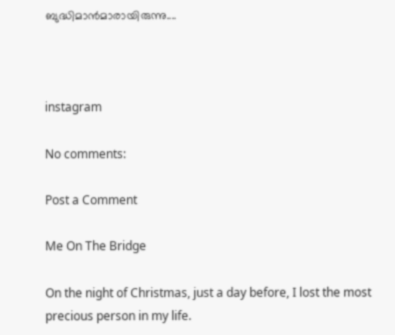ബുദ്ധിമാൻമാരായിരുന്നു....



instagram

No comments:

Post a Comment

Me On The Bridge

On the night of Christmas, just a day before, I lost the most precious person in my life.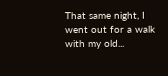That same night, I went out for a walk with my old...